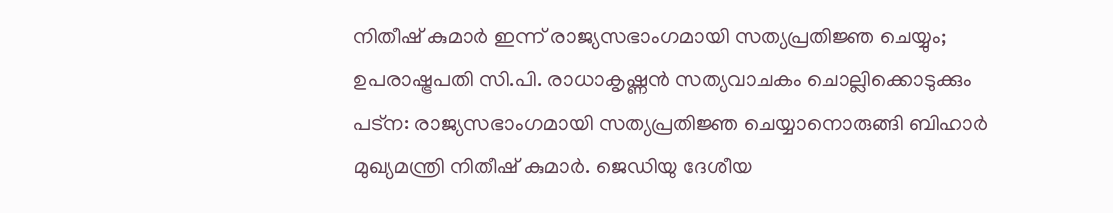നിതീഷ് കുമാർ ഇന്ന് രാജ്യസഭാംഗമായി സത്യപ്രതിജ്ഞ ചെയ്യും; ഉപരാഷ്ട്രപതി സി.പി. രാധാകൃഷ്ണൻ സത്യവാചകം ചൊല്ലിക്കൊടുക്കും
പട്ന: രാജ്യസഭാംഗമായി സത്യപ്രതിജ്ഞ ചെയ്യാനൊരുങ്ങി ബിഹാർ മുഖ്യമന്ത്രി നിതീഷ് കുമാർ. ജെഡിയു ദേശീയ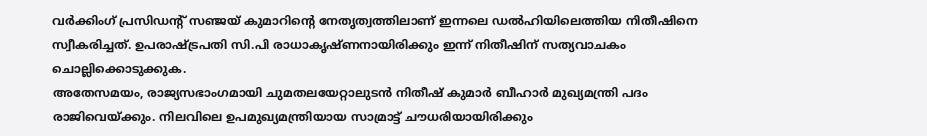വർക്കിംഗ് പ്രസിഡന്റ് സഞ്ജയ് കുമാറിന്റെ നേതൃത്വത്തിലാണ് ഇന്നലെ ഡൽഹിയിലെത്തിയ നിതീഷിനെ സ്വീകരിച്ചത്. ഉപരാഷ്ട്രപതി സി.പി രാധാകൃഷ്ണനായിരിക്കും ഇന്ന് നിതീഷിന് സത്യവാചകം ചൊല്ലിക്കൊടുക്കുക.
അതേസമയം, രാജ്യസഭാംഗമായി ചുമതലയേറ്റാലുടൻ നിതീഷ് കുമാർ ബീഹാർ മുഖ്യമന്ത്രി പദം രാജിവെയ്ക്കും. നിലവിലെ ഉപമുഖ്യമന്ത്രിയായ സാമ്രാട്ട് ചൗധരിയായിരിക്കും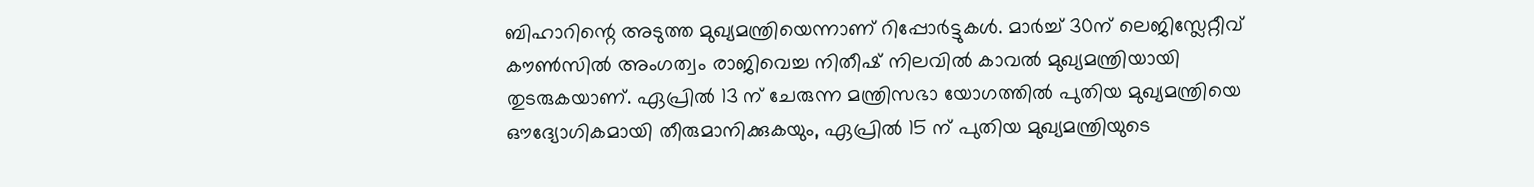ബിഹാറിന്റെ അടുത്ത മുഖ്യമന്ത്രിയെന്നാണ് റിപ്പോർട്ടുകൾ. മാർച്ച് 30ന് ലെജിസ്ലേറ്റീവ് കൗൺസിൽ അംഗത്വം രാജിവെച്ച നിതീഷ് നിലവിൽ കാവൽ മുഖ്യമന്ത്രിയായി തുടരുകയാണ്. ഏപ്രിൽ 13 ന് ചേരുന്ന മന്ത്രിസഭാ യോഗത്തിൽ പുതിയ മുഖ്യമന്ത്രിയെ ഔദ്യോഗികമായി തീരുമാനിക്കുകയും, ഏപ്രിൽ 15 ന് പുതിയ മുഖ്യമന്ത്രിയുടെ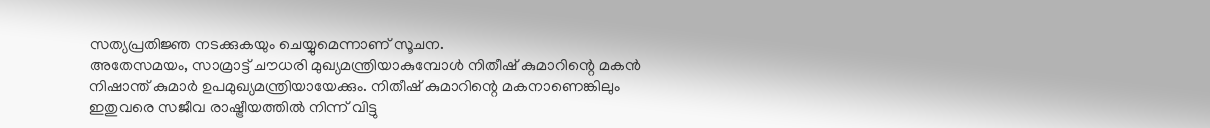സത്യപ്രതിജ്ഞ നടക്കുകയും ചെയ്യുമെന്നാണ് സൂചന.
അതേസമയം, സാമ്രാട്ട് ചൗധരി മുഖ്യമന്ത്രിയാകുമ്പോൾ നിതീഷ് കുമാറിന്റെ മകൻ നിഷാന്ത് കുമാർ ഉപമുഖ്യമന്ത്രിയായേക്കും. നിതീഷ് കുമാറിന്റെ മകനാണെങ്കിലും ഇതുവരെ സജീവ രാഷ്ട്രീയത്തിൽ നിന്ന് വിട്ടു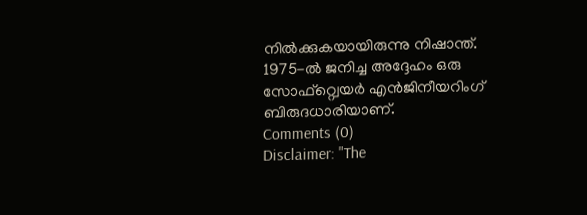നിൽക്കുകയായിരുന്നു നിഷാന്ത്. 1975-ൽ ജനിച്ച അദ്ദേഹം ഒരു സോഫ്റ്റ്വെയർ എൻജിനീയറിംഗ് ബിരുദധാരിയാണ്.
Comments (0)
Disclaimer: "The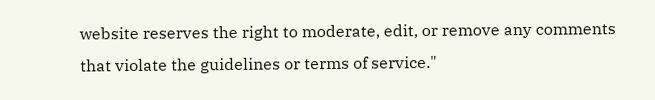website reserves the right to moderate, edit, or remove any comments that violate the guidelines or terms of service."